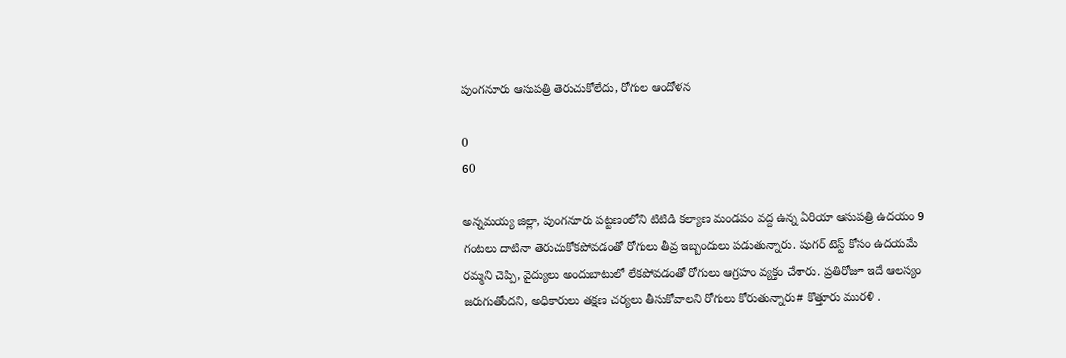పుంగనూరు ఆసుపత్రి తెరుచుకోలేదు, రోగుల ఆందోళన

0
60

అన్నమయ్య జిల్లా, పుంగనూరు పట్టణంలోని టిటిడి కల్యాణ మండపం వద్ద ఉన్న ఏరియా ఆసుపత్రి ఉదయం 9 గంటలు దాటినా తెరుచుకోకపోవడంతో రోగులు తీవ్ర ఇబ్బందులు పడుతున్నారు. షుగర్ టెస్ట్ కోసం ఉదయమే రమ్మని చెప్పి, వైద్యులు అందుబాటులో లేకపోవడంతో రోగులు ఆగ్రహం వ్యక్తం చేశారు. ప్రతిరోజూ ఇదే ఆలస్యం జరుగుతోందని, అధికారులు తక్షణ చర్యలు తీసుకోవాలని రోగులు కోరుతున్నారు# కొత్తూరు మురళి .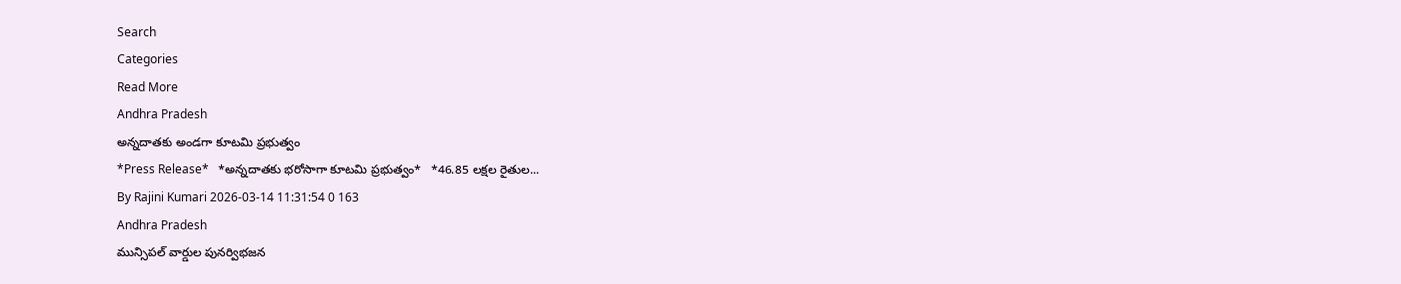Search
Categories
Read More
Andhra Pradesh
అన్నదాతకు అండగా కూటమి ప్రభుత్వం
*Press Release*   *అన్నదాతకు భరోసాగా కూటమి ప్రభుత్వం*   *46.85 లక్షల రైతుల...
By Rajini Kumari 2026-03-14 11:31:54 0 163
Andhra Pradesh
మున్సిపల్ వార్డుల పునర్విభజన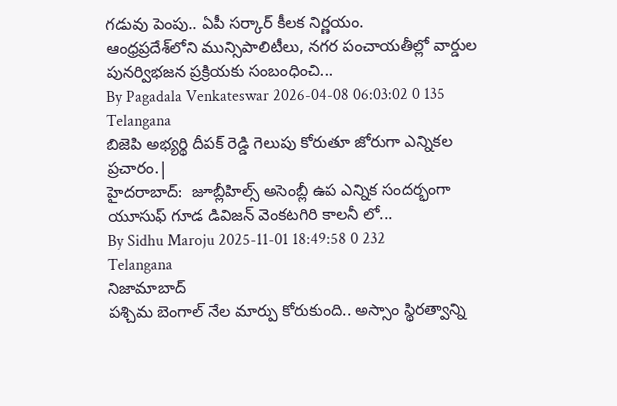గడువు పెంపు.. ఏపీ సర్కార్ కీలక నిర్ణయం.
ఆంధ్రప్రదేశ్‌లోని మున్సిపాలిటీలు, నగర పంచాయతీల్లో వార్డుల పునర్విభజన ప్రక్రియకు సంబంధించి...
By Pagadala Venkateswar 2026-04-08 06:03:02 0 135
Telangana
బిజెపి అభ్యర్థి దీపక్ రెడ్డి గెలుపు కోరుతూ జోరుగా ఎన్నికల ప్రచారం.|
హైదరాబాద్:  జూబ్లీహిల్స్ అసెంబ్లీ ఉప ఎన్నిక సందర్భంగా యూసుఫ్ గూడ డివిజన్ వెంకటగిరి కాలనీ లో...
By Sidhu Maroju 2025-11-01 18:49:58 0 232
Telangana
నిజామాబాద్
పశ్చిమ బెంగాల్ నేల మార్పు కోరుకుంది.. అస్సాం స్థిరత్వాన్ని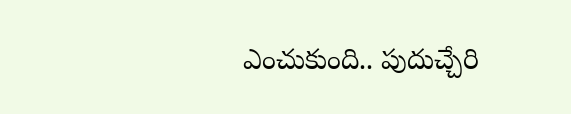ఎంచుకుంది.. పుదుచ్చేరి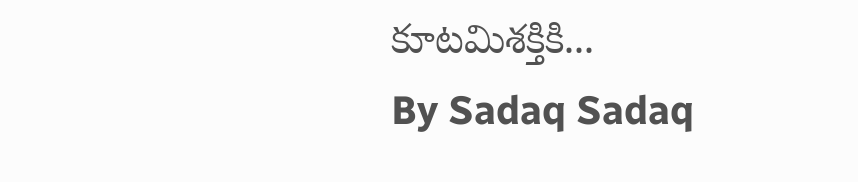కూటమిశక్తికి...
By Sadaq Sadaq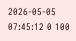2026-05-05 07:45:12 0 100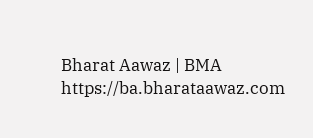Bharat Aawaz | BMA https://ba.bharataawaz.com